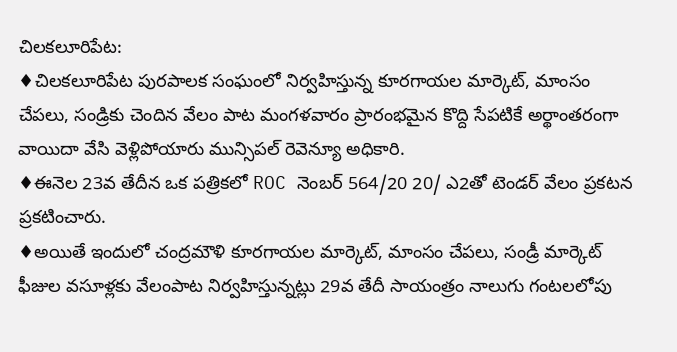చిలకలూరిపేట:
♦చిలకలూరిపేట పురపాలక సంఘంలో నిర్వహిస్తున్న కూరగాయల మార్కెట్, మాంసం చేపలు, సండ్రికు చెందిన వేలం పాట మంగళవారం ప్రారంభమైన కొద్ది సేపటికే అర్థాంతరంగా వాయిదా వేసి వెళ్లిపోయారు మున్సిపల్ రెవెన్యూ అధికారి.
♦ఈనెల 23వ తేదీన ఒక పత్రికలో ROC నెంబర్ 564/20 20/ ఎ2తో టెండర్ వేలం ప్రకటన ప్రకటించారు.
♦అయితే ఇందులో చంద్రమౌళి కూరగాయల మార్కెట్, మాంసం చేపలు, సండ్రీ మార్కెట్ ఫీజుల వసూళ్లకు వేలంపాట నిర్వహిస్తున్నట్లు 29వ తేదీ సాయంత్రం నాలుగు గంటలలోపు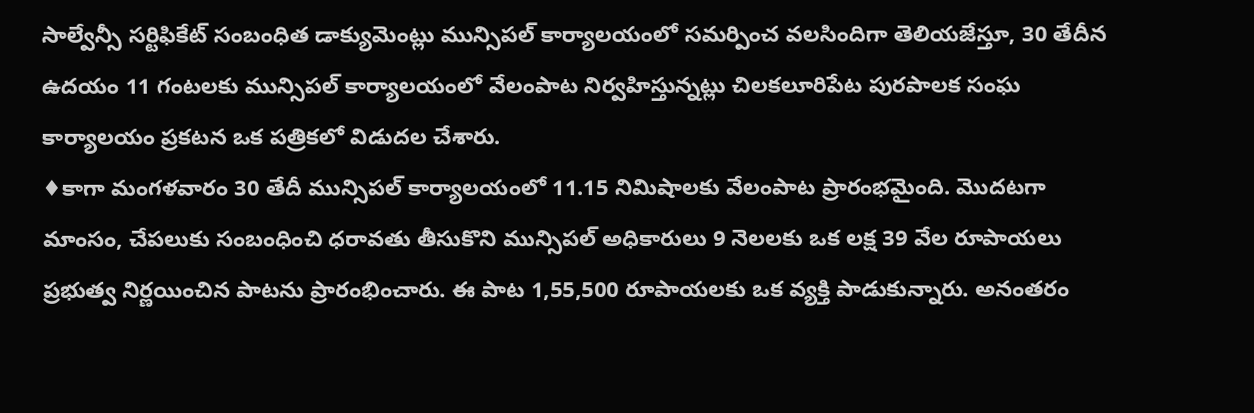సాల్వేన్సీ సర్టిఫికేట్ సంబంధిత డాక్యుమెంట్లు మున్సిపల్ కార్యాలయంలో సమర్పించ వలసిందిగా తెలియజేస్తూ, 30 తేదీన ఉదయం 11 గంటలకు మున్సిపల్ కార్యాలయంలో వేలంపాట నిర్వహిస్తున్నట్లు చిలకలూరిపేట పురపాలక సంఘ కార్యాలయం ప్రకటన ఒక పత్రికలో విడుదల చేశారు.
♦కాగా మంగళవారం 30 తేదీ మున్సిపల్ కార్యాలయంలో 11.15 నిమిషాలకు వేలంపాట ప్రారంభమైంది. మొదటగా మాంసం, చేపలుకు సంబంధించి ధరావతు తీసుకొని మున్సిపల్ అధికారులు 9 నెలలకు ఒక లక్ష 39 వేల రూపాయలు ప్రభుత్వ నిర్ణయించిన పాటను ప్రారంభించారు. ఈ పాట 1,55,500 రూపాయలకు ఒక వ్యక్తి పాడుకున్నారు. అనంతరం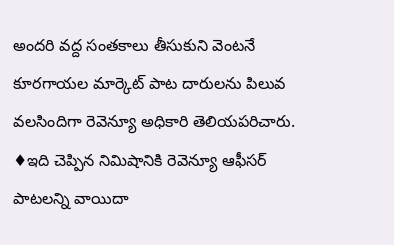అందరి వద్ద సంతకాలు తీసుకుని వెంటనే కూరగాయల మార్కెట్ పాట దారులను పిలువ వలసిందిగా రెవెన్యూ అధికారి తెలియపరిచారు.
♦ఇది చెప్పిన నిమిషానికి రెవెన్యూ ఆఫీసర్ పాటలన్ని వాయిదా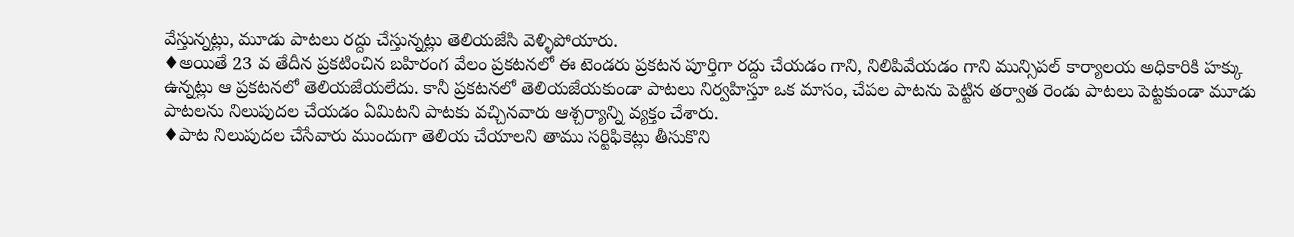వేస్తున్నట్లు, మూడు పాటలు రద్దు చేస్తున్నట్లు తెలియజేసి వెళ్ళిపోయారు.
♦అయితే 23 వ తేదీన ప్రకటించిన బహిరంగ వేలం ప్రకటనలో ఈ టెండరు ప్రకటన పూర్తిగా రద్దు చేయడం గాని, నిలిపివేయడం గాని మున్సిపల్ కార్యాలయ అధికారికి హక్కు ఉన్నట్లు ఆ ప్రకటనలో తెలియజేయలేదు. కానీ ప్రకటనలో తెలియజేయకుండా పాటలు నిర్వహిస్తూ ఒక మాసం, చేపల పాటను పెట్టిన తర్వాత రెండు పాటలు పెట్టకుండా మూడు పాటలను నిలుపుదల చేయడం ఏమిటని పాటకు వచ్చినవారు ఆశ్చర్యాన్ని వ్యక్తం చేశారు.
♦పాట నిలుపుదల చేసేవారు ముందుగా తెలియ చేయాలని తాము సర్టిఫికెట్లు తీసుకొని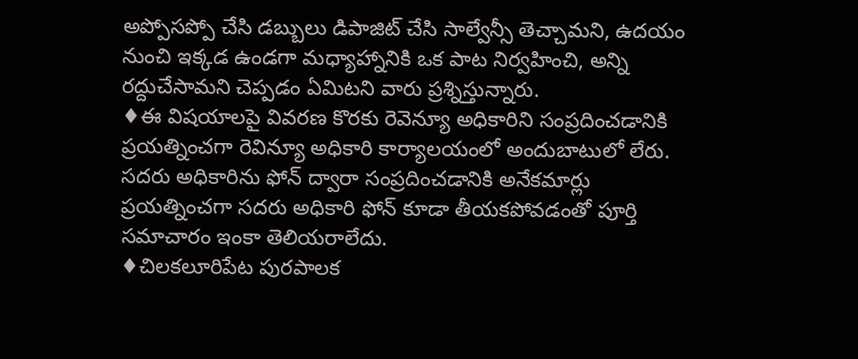అప్పోసప్పో చేసి డబ్బులు డిపాజిట్ చేసి సాల్వేన్సీ తెచ్చామని, ఉదయం నుంచి ఇక్కడ ఉండగా మధ్యాహ్నానికి ఒక పాట నిర్వహించి, అన్ని రద్దుచేసామని చెప్పడం ఏమిటని వారు ప్రశ్నిస్తున్నారు.
♦ఈ విషయాలపై వివరణ కొరకు రెవెన్యూ అధికారిని సంప్రదించడానికి ప్రయత్నించగా రెవిన్యూ అధికారి కార్యాలయంలో అందుబాటులో లేరు. సదరు అధికారిను ఫోన్ ద్వారా సంప్రదించడానికి అనేకమార్లు ప్రయత్నించగా సదరు అధికారి ఫోన్ కూడా తీయకపోవడంతో పూర్తి సమాచారం ఇంకా తెలియరాలేదు.
♦చిలకలూరిపేట పురపాలక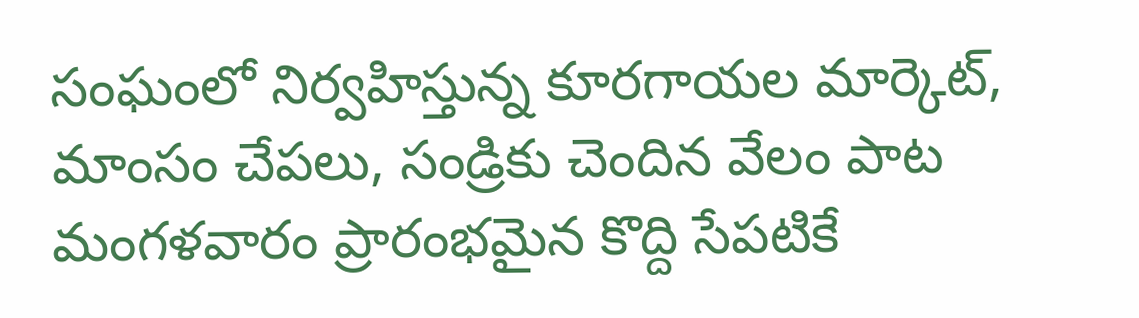సంఘంలో నిర్వహిస్తున్న కూరగాయల మార్కెట్, మాంసం చేపలు, సండ్రికు చెందిన వేలం పాట మంగళవారం ప్రారంభమైన కొద్ది సేపటికే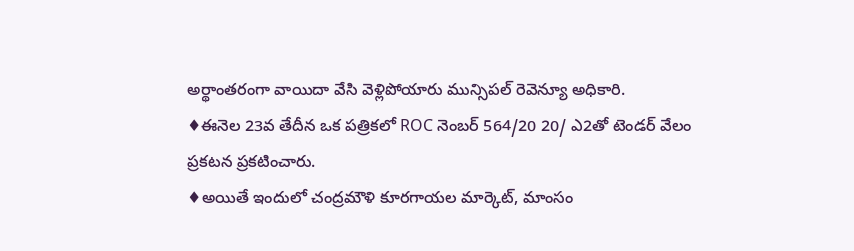అర్థాంతరంగా వాయిదా వేసి వెళ్లిపోయారు మున్సిపల్ రెవెన్యూ అధికారి.
♦ఈనెల 23వ తేదీన ఒక పత్రికలో ROC నెంబర్ 564/20 20/ ఎ2తో టెండర్ వేలం ప్రకటన ప్రకటించారు.
♦అయితే ఇందులో చంద్రమౌళి కూరగాయల మార్కెట్, మాంసం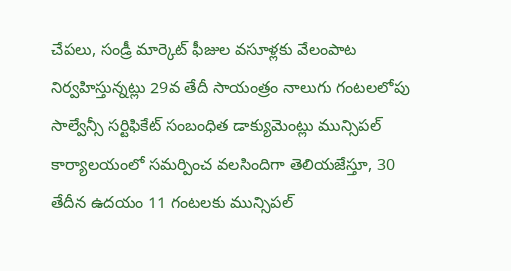చేపలు, సండ్రీ మార్కెట్ ఫీజుల వసూళ్లకు వేలంపాట నిర్వహిస్తున్నట్లు 29వ తేదీ సాయంత్రం నాలుగు గంటలలోపు సాల్వేన్సీ సర్టిఫికేట్ సంబంధిత డాక్యుమెంట్లు మున్సిపల్ కార్యాలయంలో సమర్పించ వలసిందిగా తెలియజేస్తూ, 30 తేదీన ఉదయం 11 గంటలకు మున్సిపల్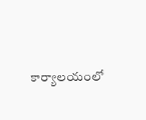కార్యాలయంలో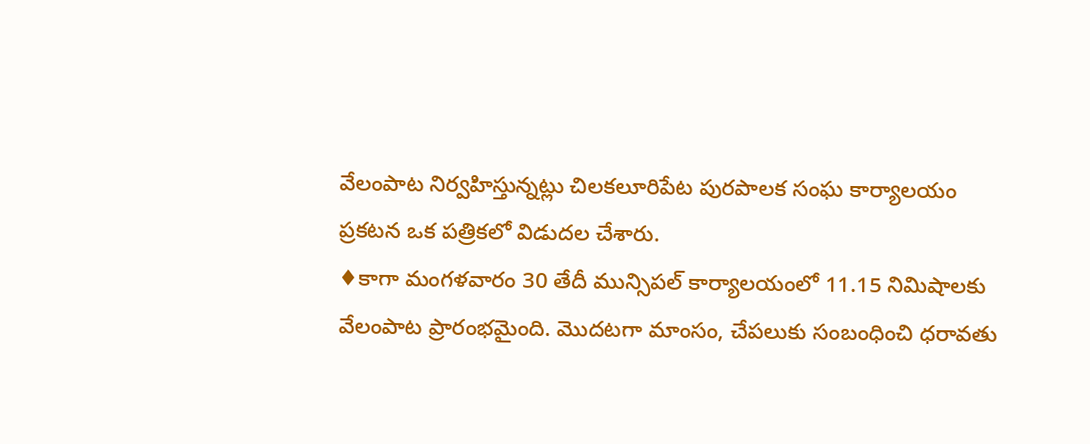వేలంపాట నిర్వహిస్తున్నట్లు చిలకలూరిపేట పురపాలక సంఘ కార్యాలయం ప్రకటన ఒక పత్రికలో విడుదల చేశారు.
♦కాగా మంగళవారం 30 తేదీ మున్సిపల్ కార్యాలయంలో 11.15 నిమిషాలకు వేలంపాట ప్రారంభమైంది. మొదటగా మాంసం, చేపలుకు సంబంధించి ధరావతు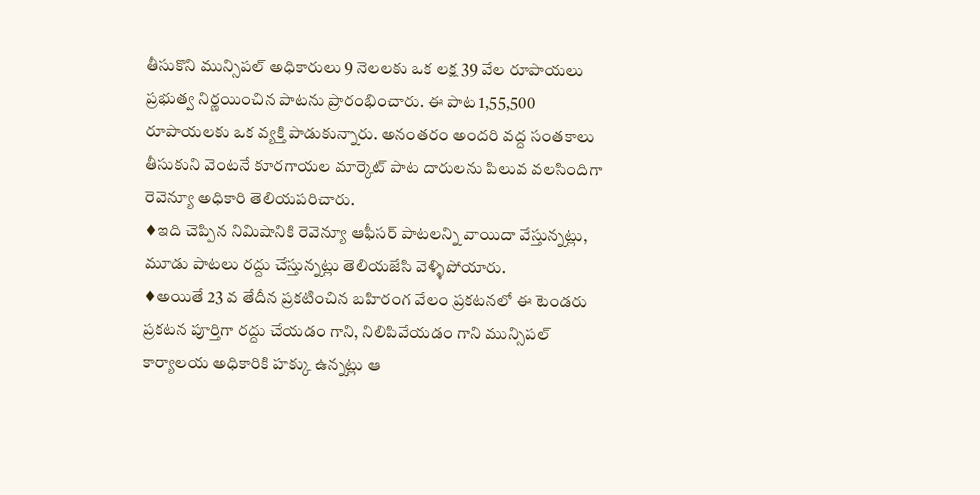తీసుకొని మున్సిపల్ అధికారులు 9 నెలలకు ఒక లక్ష 39 వేల రూపాయలు ప్రభుత్వ నిర్ణయించిన పాటను ప్రారంభించారు. ఈ పాట 1,55,500 రూపాయలకు ఒక వ్యక్తి పాడుకున్నారు. అనంతరం అందరి వద్ద సంతకాలు తీసుకుని వెంటనే కూరగాయల మార్కెట్ పాట దారులను పిలువ వలసిందిగా రెవెన్యూ అధికారి తెలియపరిచారు.
♦ఇది చెప్పిన నిమిషానికి రెవెన్యూ ఆఫీసర్ పాటలన్ని వాయిదా వేస్తున్నట్లు, మూడు పాటలు రద్దు చేస్తున్నట్లు తెలియజేసి వెళ్ళిపోయారు.
♦అయితే 23 వ తేదీన ప్రకటించిన బహిరంగ వేలం ప్రకటనలో ఈ టెండరు ప్రకటన పూర్తిగా రద్దు చేయడం గాని, నిలిపివేయడం గాని మున్సిపల్ కార్యాలయ అధికారికి హక్కు ఉన్నట్లు ఆ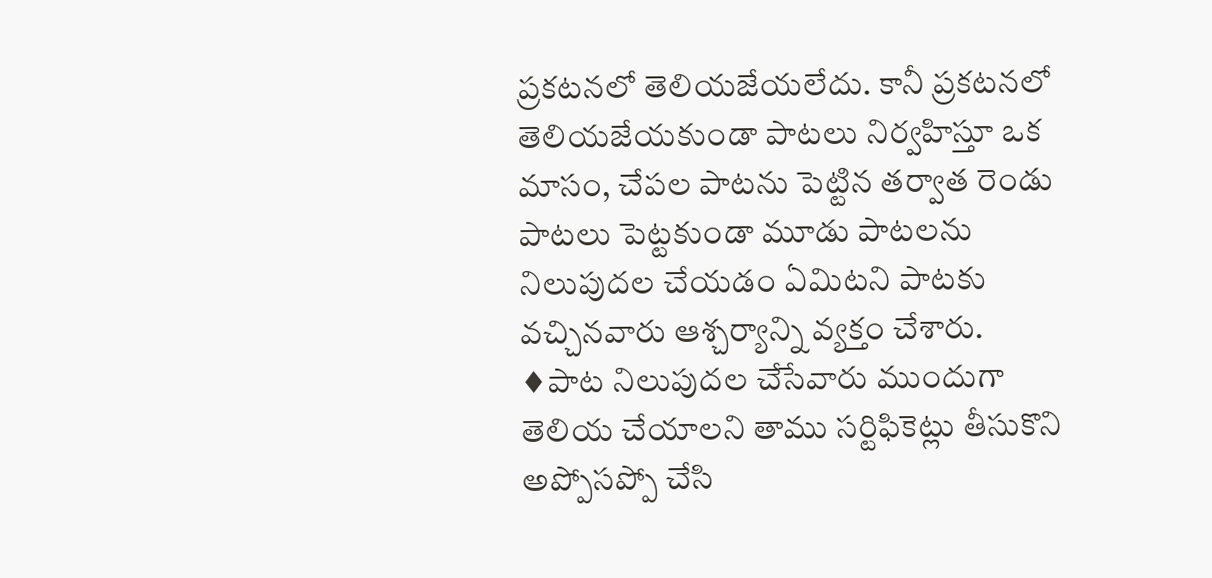ప్రకటనలో తెలియజేయలేదు. కానీ ప్రకటనలో తెలియజేయకుండా పాటలు నిర్వహిస్తూ ఒక మాసం, చేపల పాటను పెట్టిన తర్వాత రెండు పాటలు పెట్టకుండా మూడు పాటలను నిలుపుదల చేయడం ఏమిటని పాటకు వచ్చినవారు ఆశ్చర్యాన్ని వ్యక్తం చేశారు.
♦పాట నిలుపుదల చేసేవారు ముందుగా తెలియ చేయాలని తాము సర్టిఫికెట్లు తీసుకొని అప్పోసప్పో చేసి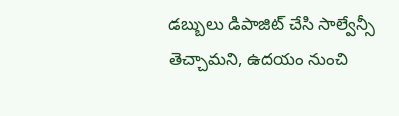డబ్బులు డిపాజిట్ చేసి సాల్వేన్సీ తెచ్చామని, ఉదయం నుంచి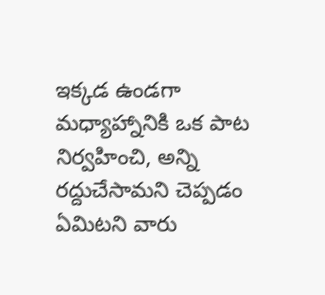ఇక్కడ ఉండగా మధ్యాహ్నానికి ఒక పాట నిర్వహించి, అన్ని రద్దుచేసామని చెప్పడం ఏమిటని వారు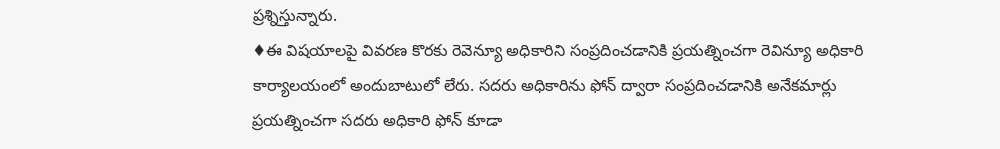ప్రశ్నిస్తున్నారు.
♦ఈ విషయాలపై వివరణ కొరకు రెవెన్యూ అధికారిని సంప్రదించడానికి ప్రయత్నించగా రెవిన్యూ అధికారి కార్యాలయంలో అందుబాటులో లేరు. సదరు అధికారిను ఫోన్ ద్వారా సంప్రదించడానికి అనేకమార్లు ప్రయత్నించగా సదరు అధికారి ఫోన్ కూడా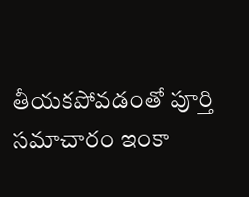తీయకపోవడంతో పూర్తి సమాచారం ఇంకా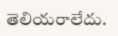తెలియరాలేదు.